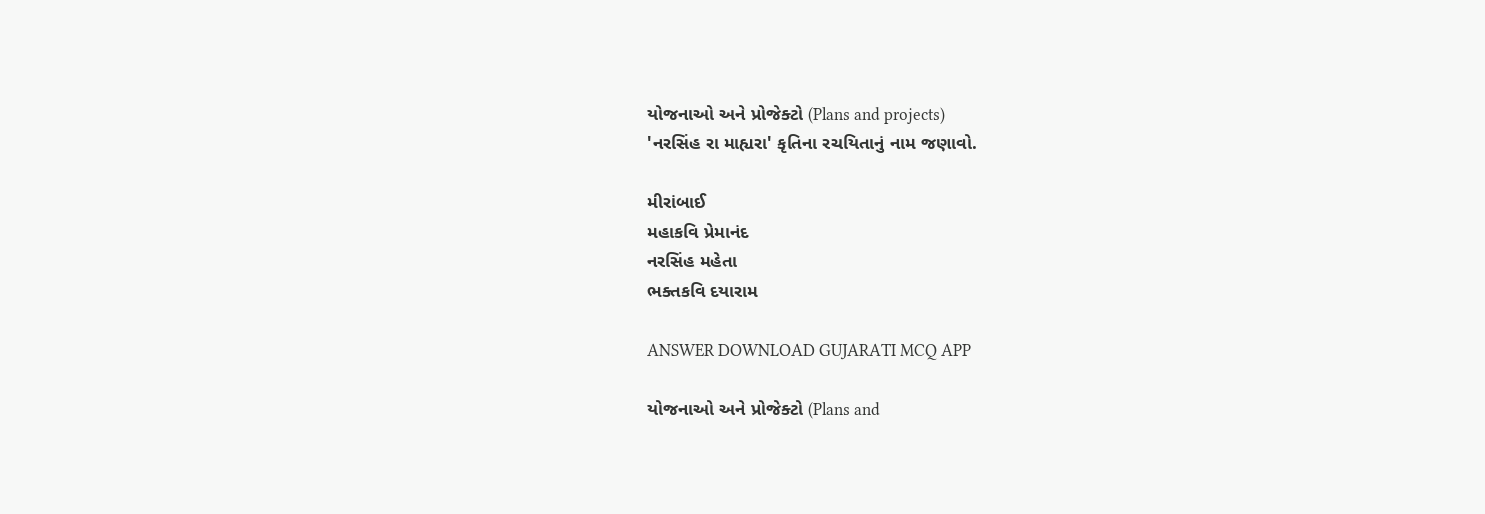યોજનાઓ અને પ્રોજેક્ટો (Plans and projects)
'નરસિંહ રા માહ્યરા' કૃતિના રચયિતાનું નામ જણાવો.

મીરાંબાઈ
મહાકવિ પ્રેમાનંદ
નરસિંહ મહેતા
ભક્તકવિ દયારામ

ANSWER DOWNLOAD GUJARATI MCQ APP

યોજનાઓ અને પ્રોજેક્ટો (Plans and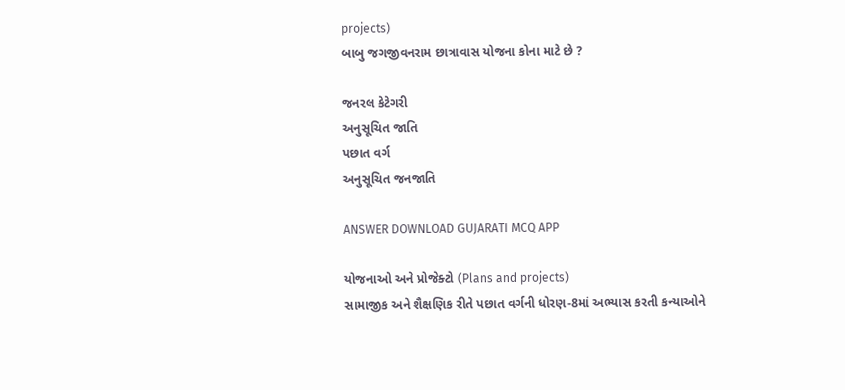projects)
બાબુ જગજીવનરામ છાત્રાવાસ યોજના કોના માટે છે ?

જનરલ કેટેગરી
અનુસૂચિત જાતિ
પછાત વર્ગ
અનુસૂચિત જનજાતિ

ANSWER DOWNLOAD GUJARATI MCQ APP

યોજનાઓ અને પ્રોજેક્ટો (Plans and projects)
સામાજીક અને શૈક્ષણિક રીતે પછાત વર્ગની ધોરણ-8માં અભ્યાસ કરતી કન્યાઓને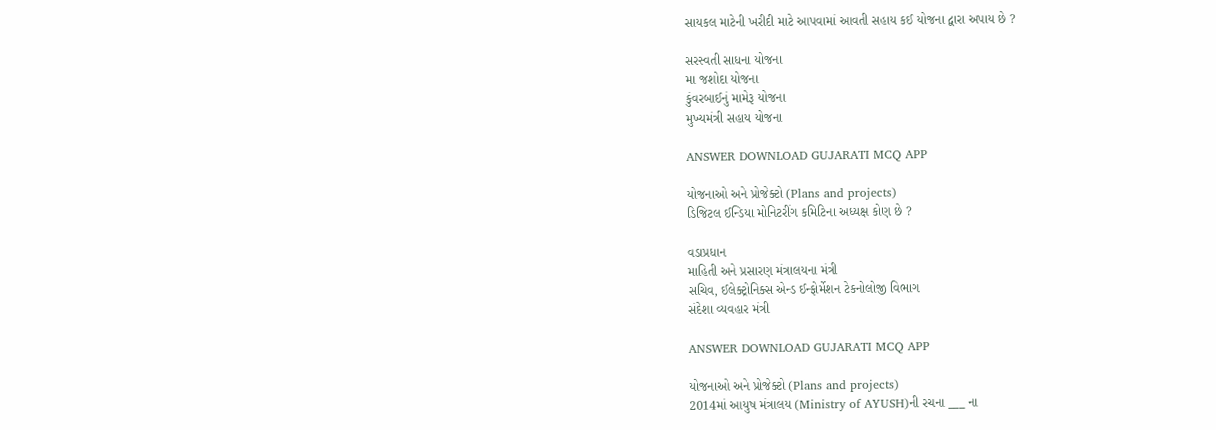સાયકલ માટેની ખરીદી માટે આપવામાં આવતી સહાય કઈ યોજના દ્વારા અપાય છે ?

સરસ્વતી સાધના યોજના
મા જશોદા યોજના
કુંવરબાઈનું મામેરૂ યોજના
મુખ્યમંત્રી સહાય યોજના

ANSWER DOWNLOAD GUJARATI MCQ APP

યોજનાઓ અને પ્રોજેક્ટો (Plans and projects)
ડિજિટલ ઈન્ડિયા મોનિટરીંગ કમિટિના અધ્યક્ષ કોણ છે ?

વડાપ્રધાન
માહિતી અને પ્રસારણ મંત્રાલયના મંત્રી
સચિવ, ઈલેક્ટ્રોનિક્સ એન્ડ ઈન્ફોર્મેશન ટેકનોલોજી વિભાગ
સંદેશા વ્યવહાર મંત્રી

ANSWER DOWNLOAD GUJARATI MCQ APP

યોજનાઓ અને પ્રોજેક્ટો (Plans and projects)
2014માં આયુષ મંત્રાલય (Ministry of AYUSH)ની રચના ___ ના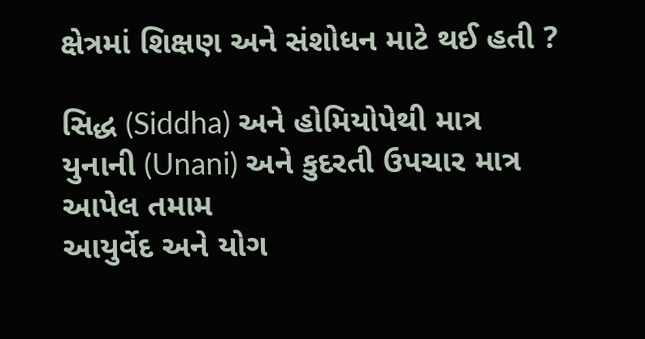ક્ષેત્રમાં શિક્ષણ અને સંશોધન માટે થઈ હતી ?

સિદ્ધ (Siddha) અને હોમિયોપેથી માત્ર
યુનાની (Unani) અને કુદરતી ઉપચાર માત્ર
આપેલ તમામ
આયુર્વેદ અને યોગ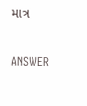માત્ર

ANSWER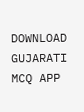DOWNLOAD GUJARATI MCQ APP